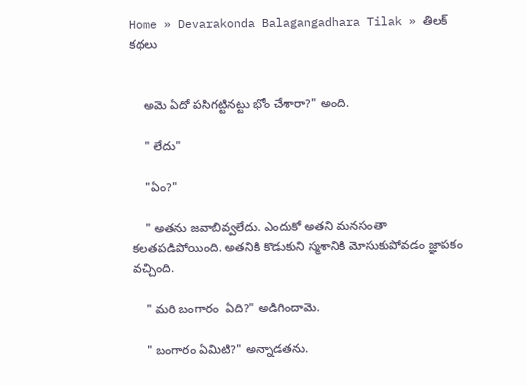Home » Devarakonda Balagangadhara Tilak » తిలక్ కథలు


    అమె ఏదో పసిగట్టినట్టు భోం చేశారా?" అంది.

    " లేదు"

    "ఏం?"

    " అతను జవాబివ్వలేదు. ఎందుకో అతని మనసంతా కలతపడిపోయింది. అతనికి కొడుకుని స్మశానికి మోసుకుపోవడం జ్ఞాపకం వచ్చింది.

    " మరి బంగారం  ఏది?" అడిగిందామె.

    " బంగారం ఏమిటి?" అన్నాడతను.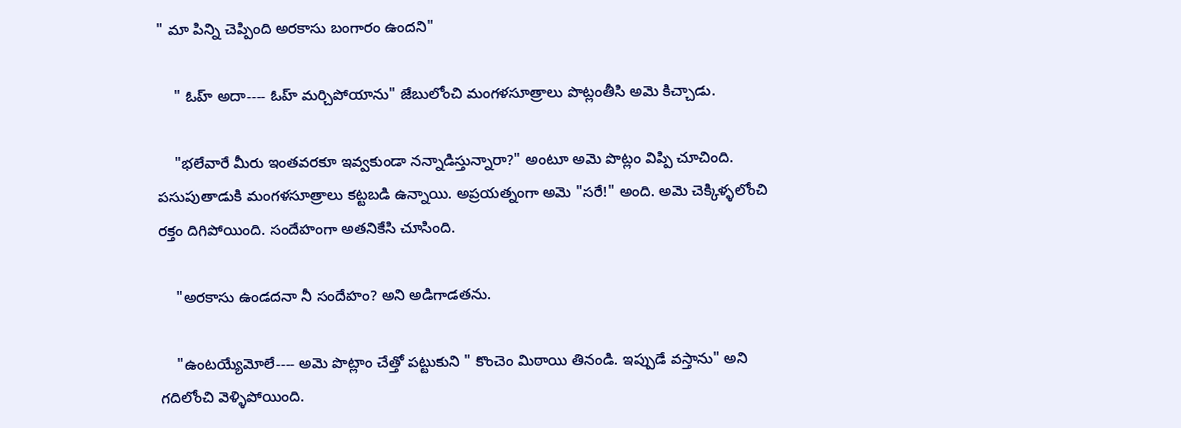" మా పిన్ని చెప్పింది అరకాసు బంగారం ఉందని"

    " ఓహ్ అదా---- ఓహ్ మర్చిపోయాను" జేబులోంచి మంగళసూత్రాలు పొట్లంతీసి అమె కిచ్చాడు.

    "భలేవారే మీరు ఇంతవరకూ ఇవ్వకుండా నన్నాడిస్తున్నారా?" అంటూ అమె పొట్లం విప్పి చూచింది. పసుపుతాడుకి మంగళసూత్రాలు కట్టబడి ఉన్నాయి. అప్రయత్నంగా అమె "సరే!" అంది. అమె చెక్కిళ్ళలోంచి రక్తం దిగిపోయింది. సందేహంగా అతనికేసి చూసింది.

    "అరకాసు ఉండదనా నీ సందేహం? అని అడిగాడతను.

    "ఉంటయ్యేమోలే---- అమె పొట్లాం చేత్తో పట్టుకుని " కొంచెం మిఠాయి తినండి. ఇప్పుడే వస్తాను" అని గదిలోంచి వెళ్ళిపోయింది.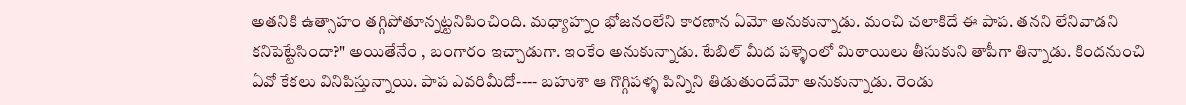అతనికి ఉత్సాహం తగ్గిపోతూన్నట్టనిపించింది. మధ్యాహ్నం భోజనంలేని కారణాన ఏమో అనుకున్నాడు. మంచి చలాకిదే ఈ పాప. తనని లేనివాడని కనిపెట్టేసిందా?" అయితేనేం , బంగారం ఇచ్చాడుగా. ఇంకేం అనుకున్నాడు. టేబిల్ మీద పళ్ళెంలో మిఠాయిలు తీసుకుని తాపీగా తిన్నాడు. కిందనుంచి ఏవో కేకలు వినిపిస్తున్నాయి. పాప ఎవరిమీదో---- బహుశా ఆ గొగ్గిపళ్ళ పిన్నిని తిడుతుందేమో అనుకున్నాడు. రెండు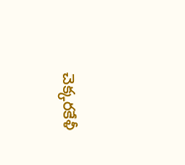చెక్కరకేళీ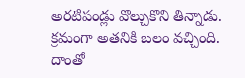అరటిపండ్లు వొల్చుకొని తిన్నాడు. క్రమంగా అతనికి బలం వచ్చింది. దాంతో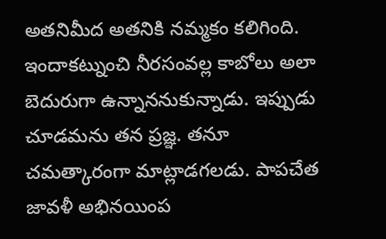అతనిమీద అతనికి నమ్మకం కలిగింది. ఇందాకట్నుంచి నీరసంవల్ల కాబోలు అలా బెదురుగా ఉన్నాననుకున్నాడు. ఇప్పుడు చూడమను తన ప్రజ్ఞ. తనూ చమత్కారంగా మాట్లాడగలడు. పాపచేత జావళీ అభినయింప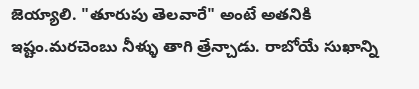జెయ్యాలి. "తూరుపు తెలవారే" అంటే అతనికి ఇష్టం.మరచెంబు నీళ్ళు తాగి త్రేన్చాడు. రాబోయే సుఖాన్ని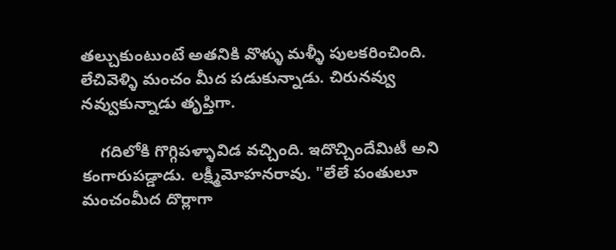తల్చుకుంటుంటే అతనికి వొళ్ళు మళ్ళీ పులకరించింది. లేచివెళ్ళి మంచం మీద పడుకున్నాడు. చిరునవ్వు నవ్వుకున్నాడు తృప్తిగా.

    గదిలోకి గొగ్గిపళ్ళావిడ వచ్చింది. ఇదొచ్చిందేమిటీ అని కంగారుపడ్డాడు. లక్ష్మీమోహనరావు. "లేలే పంతులూ మంచంమీద దొర్లాగా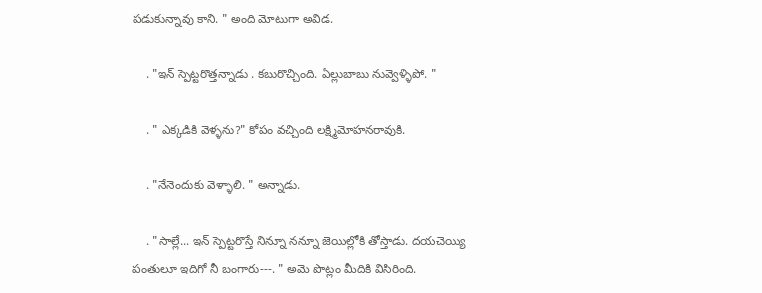పడుకున్నావు కాని. " అంది మోటుగా అవిడ.

    . "ఇన్ స్పెట్టరొత్తన్నాడు . కబురొచ్చింది. ఏల్లుబాబు నువ్వెళ్ళిపో. "

    . " ఎక్కడికి వెళ్ళను?" కోపం వచ్చింది లక్ష్మిమోహనరావుకి.

    . "నేనెందుకు వెళ్ళాలి. " అన్నాడు.

    . "సాల్లే... ఇన్ స్పెట్టరొస్తే నిన్నూ నన్నూ జెయిల్లోకి తోస్తాడు. దయచెయ్యి పంతులూ ఇదిగో నీ బంగారు---. " అమె పొట్లం మీదికి విసిరింది.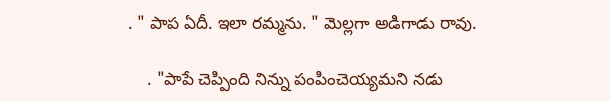. " పాప ఏదీ. ఇలా రమ్మను. " మెల్లగా అడిగాడు రావు.

    . "పాపే చెప్పింది నిన్ను పంపించెయ్యమని నడు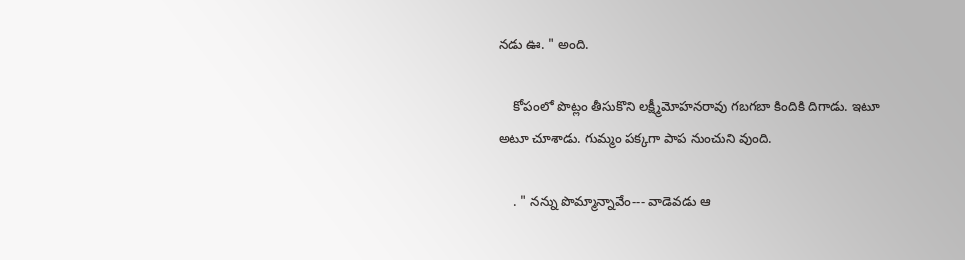నడు ఊ. " అంది.

    కోపంలో పొట్లం తీసుకొని లక్ష్మీమోహనరావు గబగబా కిందికి దిగాడు. ఇటూ అటూ చూశాడు. గుమ్మం పక్కగా పాప నుంచుని వుంది.

    . " నన్ను పొమ్మాన్నావేం--- వాడెవడు ఆ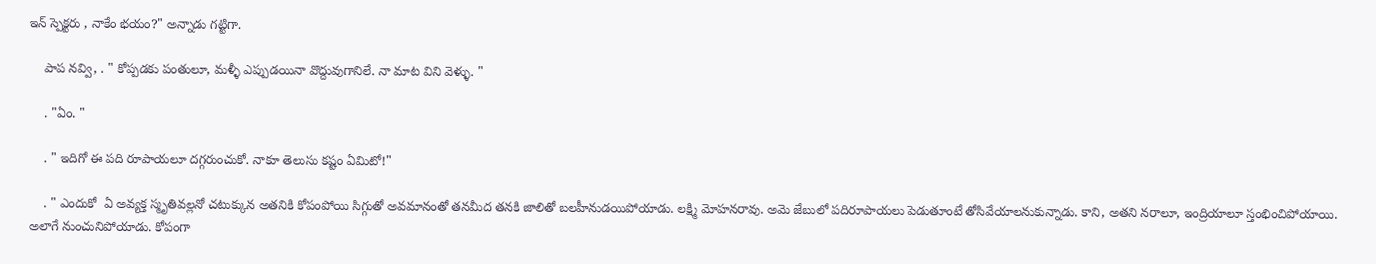ఇన్ స్పెక్టరు , నాకేం భయం?" అన్నాడు గట్టిగా.

    పాప నవ్వి, . " కోప్పడకు పంతులూ, మళ్ళీ ఎప్పుడయినా వొద్దువుగానిలే. నా మాట విని వెళ్ళు. "

    . "ఏం. "

    . " ఇదిగో ఈ పది రూపాయలూ దగ్గరుంచుకో. నాకూ తెలుసు కష్టం ఏమిటో!"

    . " ఎందుకో  ఏ అవ్యక్త స్మృతివల్లనో చటుక్కున అతనికి కోపంపోయి సిగ్గుతో అవమానంతో తనమీద తనకి జాలితో బలహీనుడయిపోయాడు. లక్ష్మి మోహనరావు. అమె జేబులో పదిరూపాయలు పెడుతూంటే తోసివేయాలనుకున్నాడు. కాని, అతని నరాలూ, ఇంద్రియాలూ స్తంభించిపోయాయి. అలాగే నుంచునిపోయాడు. కోపంగా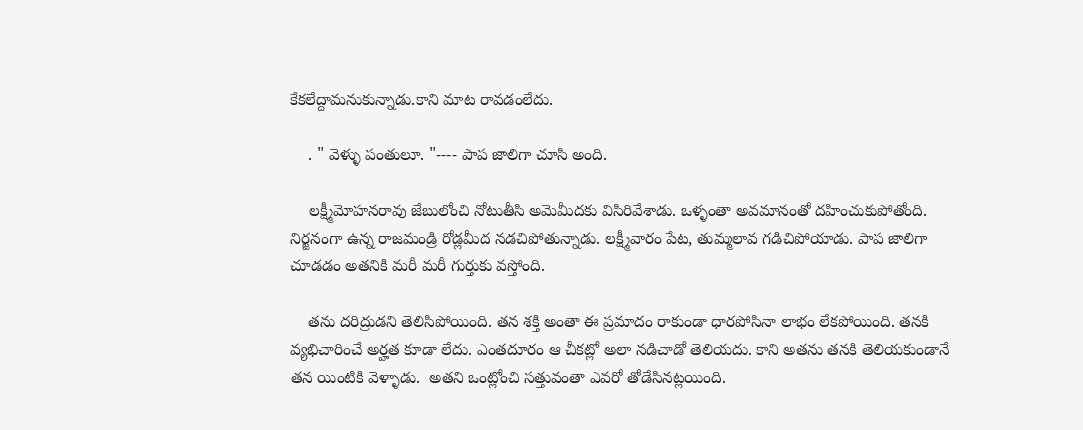కేకలేద్దామనుకున్నాడు.కాని మాట రావడంలేదు.

    . " వెళ్ళు పంతులూ. "---- పాప జాలిగా చూసి అంది.

    లక్ష్మీమోహనరావు జేబులోంచి నోటుతీసి అమెమీదకు విసిరివేశాడు. ఒళ్ళంతా అవమానంతో దహించుకుపోతోంది. నిర్జనంగా ఉన్న రాజమండ్రి రోడ్లమీద నడచిపోతున్నాడు. లక్ష్మీవారం పేట, తుమ్మలావ గడిచిపోయాడు. పాప జాలిగా చూడడం అతనికి మరీ మరీ గుర్తుకు వస్తోంది.

    తను దరిద్రుడని తెలిసిపోయింది. తన శక్తి అంతా ఈ ప్రమాదం రాకుండా ధారపోసినా లాభం లేకపోయింది. తనకి వ్యభిచారించే అర్హత కూడా లేదు. ఎంతదూరం ఆ చీకట్లో అలా నడిచాడో తెలియదు. కాని అతను తనకి తెలియకుండానే తన యింటికి వెళ్ళాడు.  అతని ఒంట్లోంచి సత్తువంతా ఎవరో తోడేసినట్లయింది.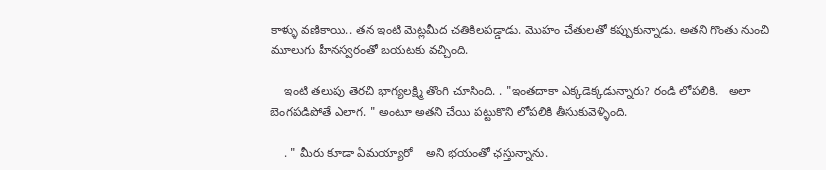కాళ్ళు వణికాయి.. తన ఇంటి మెట్లమీద చతికిలపడ్డాడు. మొహం చేతులతో కప్పుకున్నాడు. అతని గొంతు నుంచి మూలుగు హీనస్వరంతో బయటకు వచ్చింది.

    ఇంటి తలుపు తెరచి భాగ్యలక్ష్మి తొంగి చూసింది. . "ఇంతదాకా ఎక్కడెక్కడున్నారు? రండి లోపలికి.   అలా బెంగపడిపోతే ఎలాగ. " అంటూ అతని చేయి పట్టుకొని లోపలికి తీసుకువెళ్ళింది.

    . " మీరు కూడా ఏమయ్యారో    అని భయంతో ఛస్తున్నాను.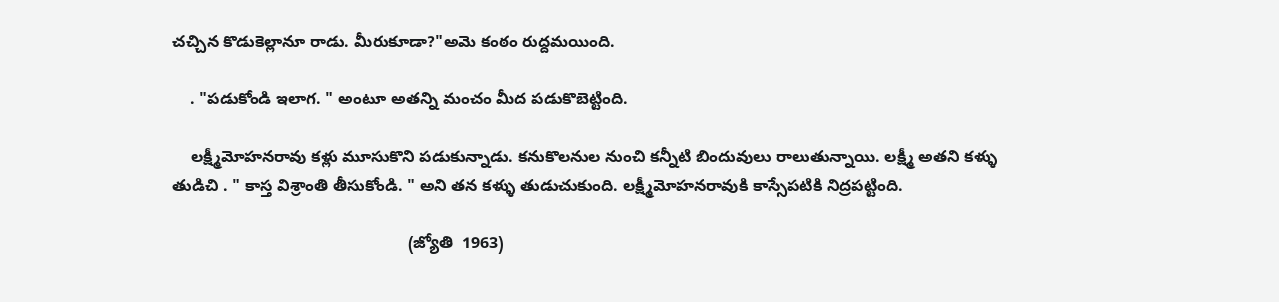చచ్చిన కొడుకెల్లానూ రాడు. మీరుకూడా?"అమె కంఠం రుద్దమయింది.

    . "పడుకోండి ఇలాగ. " అంటూ అతన్ని మంచం మీద పడుకొబెట్టింది.

    లక్ష్మీమోహనరావు కళ్లు మూసుకొని పడుకున్నాడు. కనుకొలనుల నుంచి కన్నీటి బిందువులు రాలుతున్నాయి. లక్ష్మీ అతని కళ్ళు తుడిచి . " కాస్త విశ్రాంతి తీసుకోండి. " అని తన కళ్ళు తుడుచుకుంది. లక్ష్మీమోహనరావుకి కాస్సేపటికి నిద్రపట్టింది.

                                                    (జ్యోతి  1963)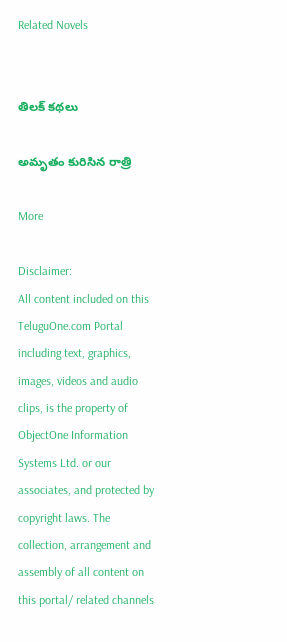Related Novels


తిలక్ కథలు

అమృతం కురిసిన రాత్రి

More

Disclaimer:
All content included on this TeluguOne.com Portal including text, graphics, images, videos and audio clips, is the property of ObjectOne Information Systems Ltd. or our associates, and protected by copyright laws. The collection, arrangement and assembly of all content on this portal/ related channels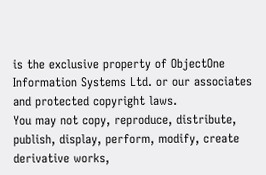is the exclusive property of ObjectOne Information Systems Ltd. or our associates and protected copyright laws.
You may not copy, reproduce, distribute, publish, display, perform, modify, create derivative works,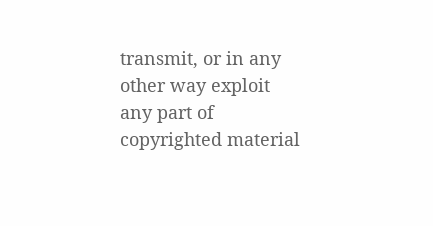transmit, or in any other way exploit any part of copyrighted material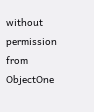without permission from ObjectOne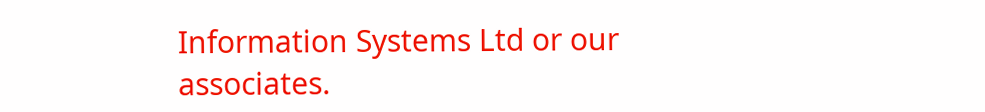Information Systems Ltd or our associates.